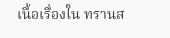เนื้อเรื่องใน ทรานส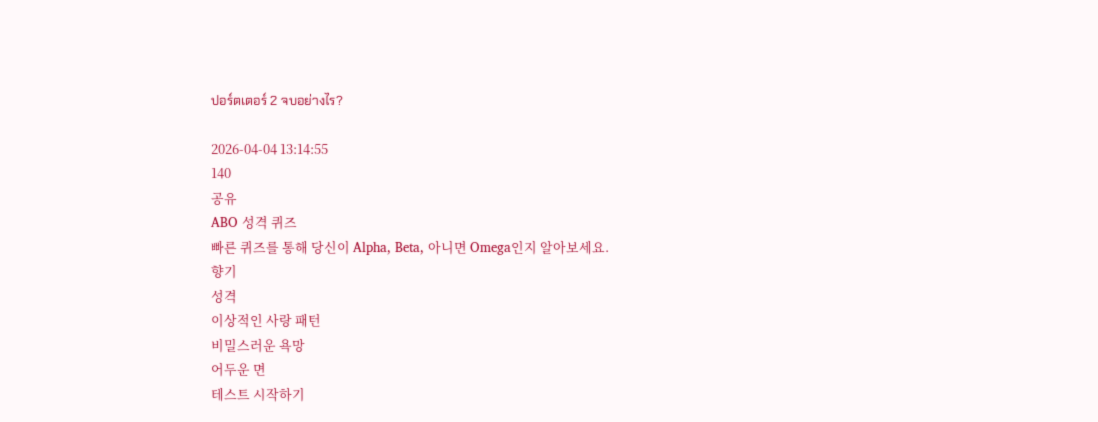ปอร์ตเตอร์ 2 จบอย่างไร?

2026-04-04 13:14:55
140
공유
ABO 성격 퀴즈
빠른 퀴즈를 통해 당신이 Alpha, Beta, 아니면 Omega인지 알아보세요.
향기
성격
이상적인 사랑 패턴
비밀스러운 욕망
어두운 면
테스트 시작하기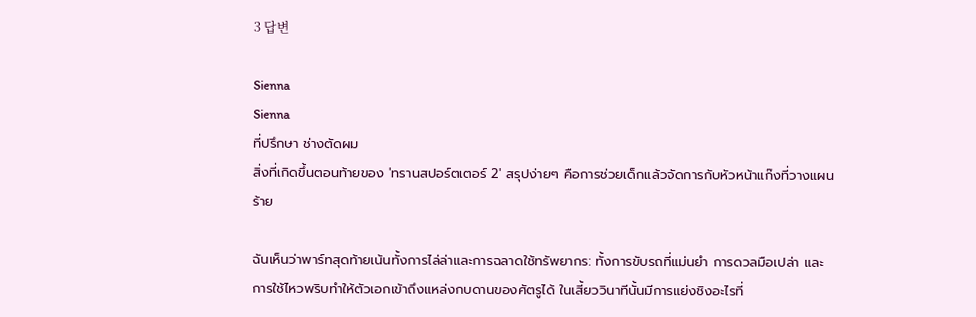3 답변

Sienna
Sienna
ที่ปรึกษา ช่างตัดผม
สิ่งที่เกิดขึ้นตอนท้ายของ 'ทรานสปอร์ตเตอร์ 2' สรุปง่ายๆ คือการช่วยเด็กแล้วจัดการกับหัวหน้าแก๊งที่วางแผนร้าย

ฉันเห็นว่าพาร์ทสุดท้ายเน้นทั้งการไล่ล่าและการฉลาดใช้ทรัพยากร: ทั้งการขับรถที่แม่นยำ การดวลมือเปล่า และการใช้ไหวพริบทำให้ตัวเอกเข้าถึงแหล่งกบดานของศัตรูได้ ในเสี้ยววินาทีนั้นมีการแย่งชิงอะไรที่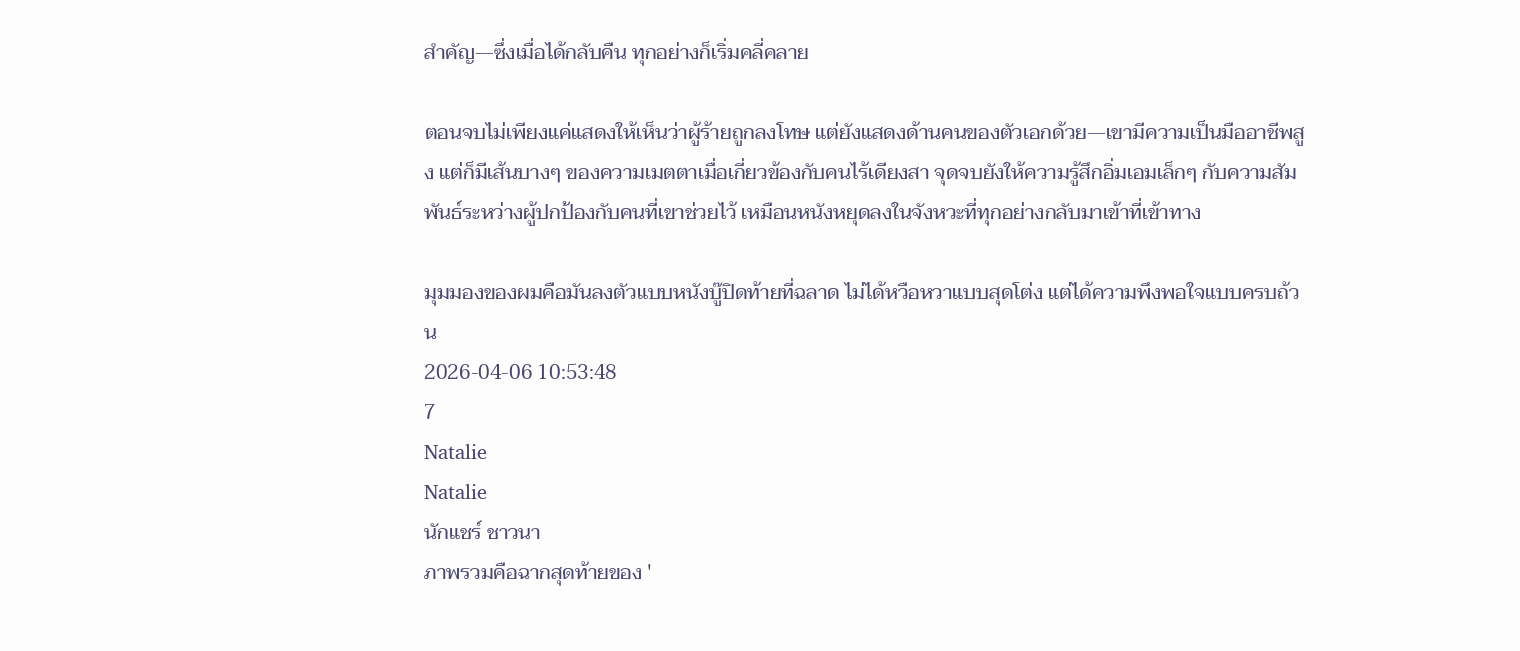สำคัญ—ซึ่งเมื่อได้กลับคืน ทุกอย่างก็เริ่มคลี่คลาย

ตอนจบไม่เพียงแค่แสดงให้เห็นว่าผู้ร้ายถูกลงโทษ แต่ยังแสดงด้านคนของตัวเอกด้วย—เขามีความเป็นมืออาชีพสูง แต่ก็มีเส้นบางๆ ของความเมตตาเมื่อเกี่ยวข้องกับคนไร้เดียงสา จุดจบยังให้ความรู้สึกอิ่มเอมเล็กๆ กับความสัมพันธ์ระหว่างผู้ปกป้องกับคนที่เขาช่วยไว้ เหมือนหนังหยุดลงในจังหวะที่ทุกอย่างกลับมาเข้าที่เข้าทาง

มุมมองของผมคือมันลงตัวแบบหนังบู๊ปิดท้ายที่ฉลาด ไม่ได้หวือหวาแบบสุดโต่ง แต่ได้ความพึงพอใจแบบครบถ้วน
2026-04-06 10:53:48
7
Natalie
Natalie
นักแชร์ ชาวนา
ภาพรวมคือฉากสุดท้ายของ '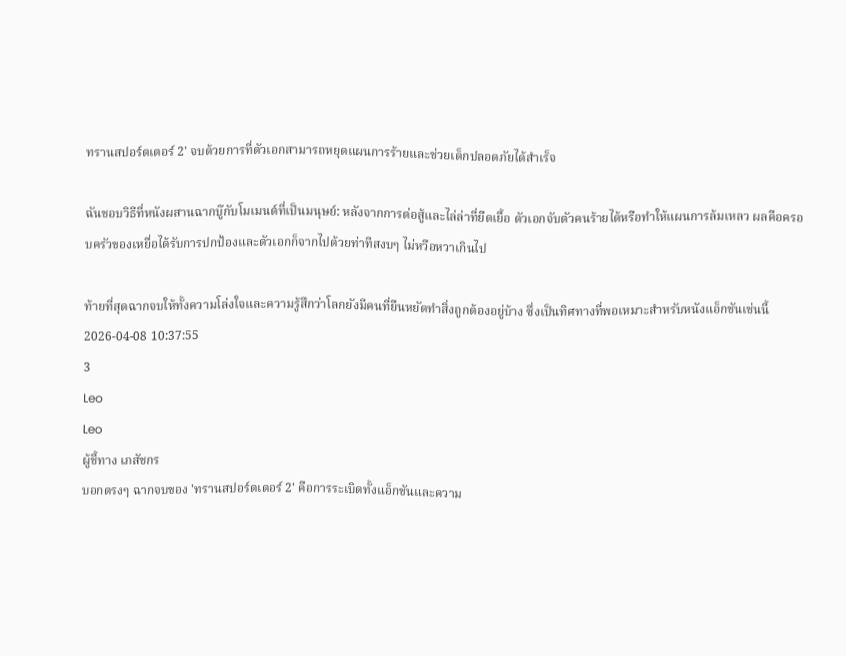ทรานสปอร์ตเตอร์ 2' จบด้วยการที่ตัวเอกสามารถหยุดแผนการร้ายและช่วยเด็กปลอดภัยได้สำเร็จ

ฉันชอบวิธีที่หนังผสานฉากบู๊กับโมเมนต์ที่เป็นมนุษย์: หลังจากการต่อสู้และไล่ล่าที่ยืดเยื้อ ตัวเอกจับตัวคนร้ายได้หรือทำให้แผนการล้มเหลว ผลคือครอบครัวของเหยื่อได้รับการปกป้องและตัวเอกก็จากไปด้วยท่าทีสงบๆ ไม่หวือหวาเกินไป

ท้ายที่สุดฉากจบให้ทั้งความโล่งใจและความรู้สึกว่าโลกยังมีคนที่ยืนหยัดทำสิ่งถูกต้องอยู่บ้าง ซึ่งเป็นทิศทางที่พอเหมาะสำหรับหนังแอ็กชันเช่นนี้
2026-04-08 10:37:55
3
Leo
Leo
ผู้ชี้ทาง เภสัชกร
บอกตรงๆ ฉากจบของ 'ทรานสปอร์ตเตอร์ 2' คือการระเบิดทั้งแอ็กชันและความ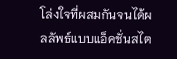โล่งใจที่ผสมกันจนได้ผลลัพธ์แบบแอ็คชั่นสไต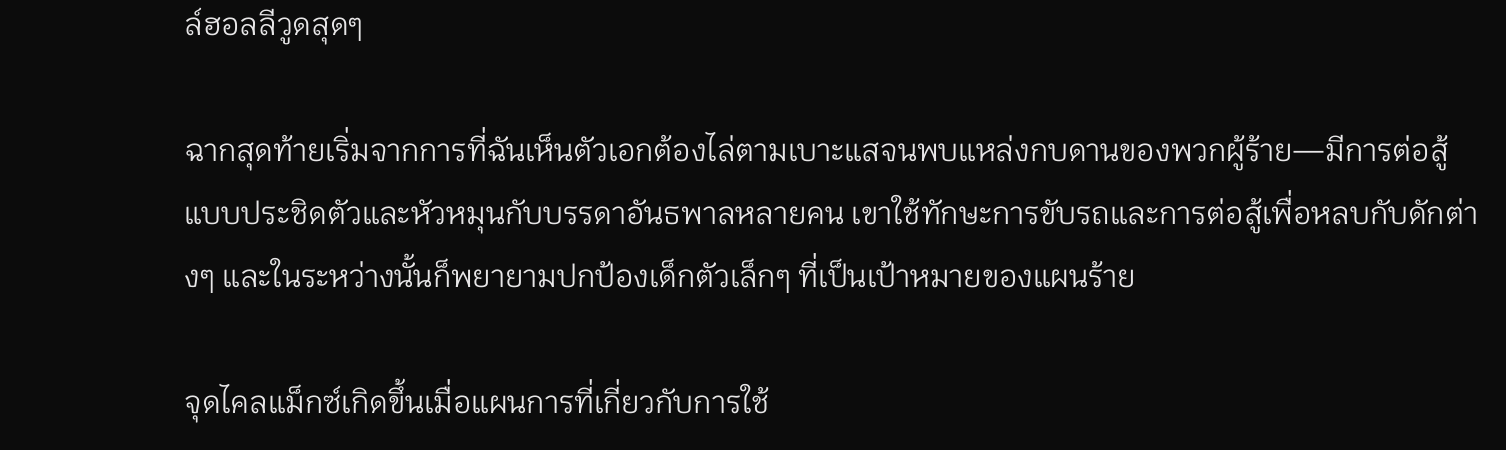ล์ฮอลลีวูดสุดๆ

ฉากสุดท้ายเริ่มจากการที่ฉันเห็นตัวเอกต้องไล่ตามเบาะแสจนพบแหล่งกบดานของพวกผู้ร้าย—มีการต่อสู้แบบประชิดตัวและหัวหมุนกับบรรดาอันธพาลหลายคน เขาใช้ทักษะการขับรถและการต่อสู้เพื่อหลบกับดักต่างๆ และในระหว่างนั้นก็พยายามปกป้องเด็กตัวเล็กๆ ที่เป็นเป้าหมายของแผนร้าย

จุดไคลแม็กซ์เกิดขึ้นเมื่อแผนการที่เกี่ยวกับการใช้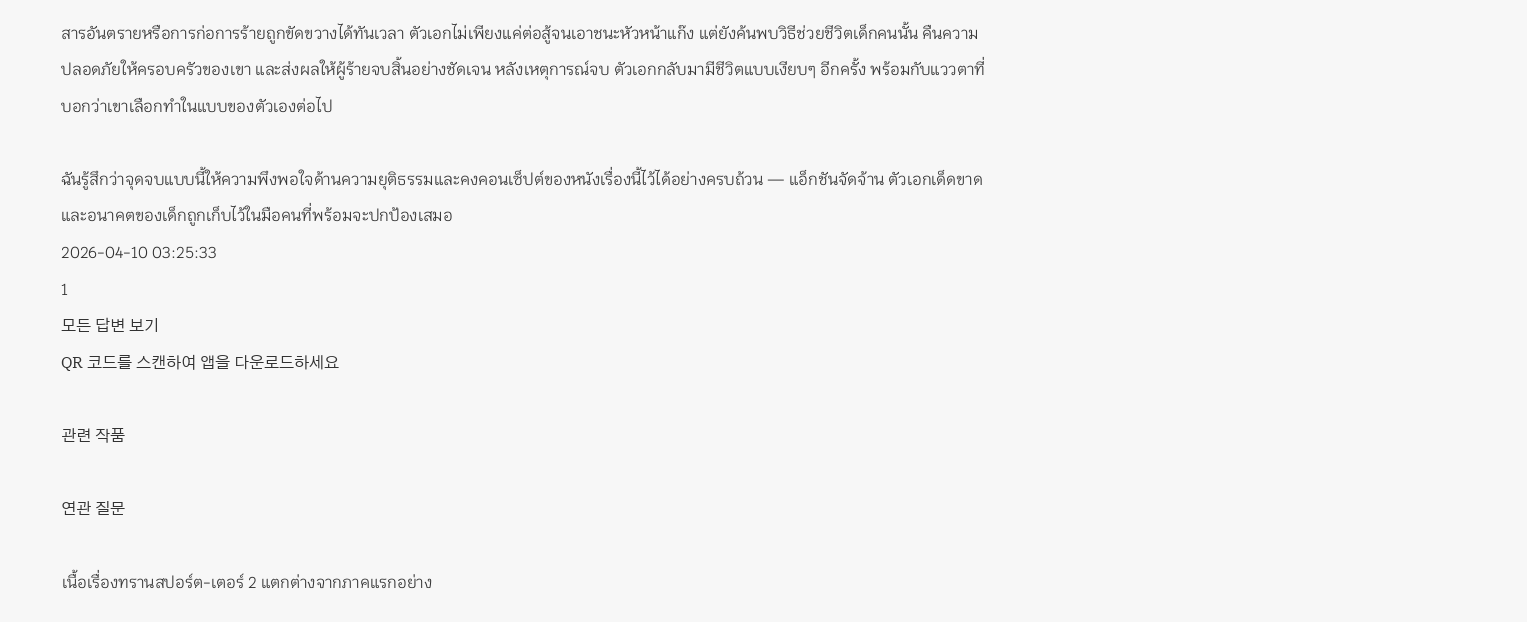สารอันตรายหรือการก่อการร้ายถูกขัดขวางได้ทันเวลา ตัวเอกไม่เพียงแค่ต่อสู้จนเอาชนะหัวหน้าแก๊ง แต่ยังค้นพบวิธีช่วยชีวิตเด็กคนนั้น คืนความปลอดภัยให้ครอบครัวของเขา และส่งผลให้ผู้ร้ายจบสิ้นอย่างชัดเจน หลังเหตุการณ์จบ ตัวเอกกลับมามีชีวิตแบบเงียบๆ อีกครั้ง พร้อมกับแววตาที่บอกว่าเขาเลือกทำในแบบของตัวเองต่อไป

ฉันรู้สึกว่าจุดจบแบบนี้ให้ความพึงพอใจด้านความยุติธรรมและคงคอนเซ็ปต์ของหนังเรื่องนี้ไว้ได้อย่างครบถ้วน — แอ็กชันจัดจ้าน ตัวเอกเด็ดขาด และอนาคตของเด็กถูกเก็บไว้ในมือคนที่พร้อมจะปกป้องเสมอ
2026-04-10 03:25:33
1
모든 답변 보기
QR 코드를 스캔하여 앱을 다운로드하세요

관련 작품

연관 질문

เนื้อเรื่องทรานสปอร์ต-เตอร์ 2 แตกต่างจากภาคแรกอย่าง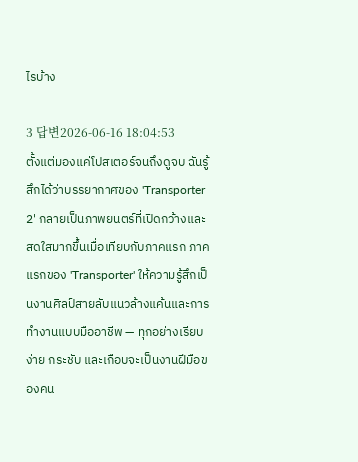ไรบ้าง

3 답변2026-06-16 18:04:53
ตั้งแต่มองแค่โปสเตอร์จนถึงดูจบ ฉันรู้สึกได้ว่าบรรยากาศของ 'Transporter 2' กลายเป็นภาพยนตร์ที่เปิดกว้างและสดใสมากขึ้นเมื่อเทียบกับภาคแรก ภาคแรกของ 'Transporter' ให้ความรู้สึกเป็นงานศิลป์สายลับแนวล้างแค้นและการทำงานแบบมืออาชีพ — ทุกอย่างเรียบง่าย กระชับ และเกือบจะเป็นงานฝีมือของคน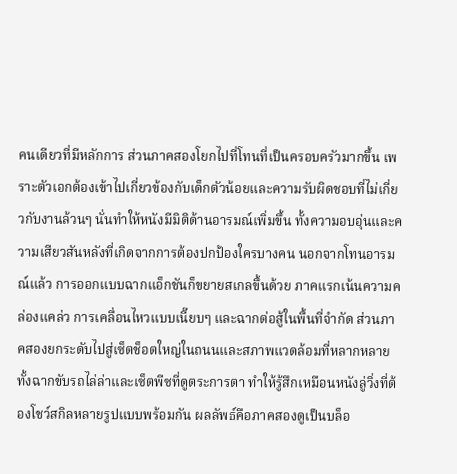คนเดียวที่มีหลักการ ส่วนภาคสองโยกไปที่โทนที่เป็นครอบครัวมากขึ้น เพราะตัวเอกต้องเข้าไปเกี่ยวข้องกับเด็กตัวน้อยและความรับผิดชอบที่ไม่เกี่ยวกับงานล้วนๆ นั่นทำให้หนังมีมิติด้านอารมณ์เพิ่มขึ้น ทั้งความอบอุ่นและความเสียวสันหลังที่เกิดจากการต้องปกป้องใครบางคน นอกจากโทนอารมณ์แล้ว การออกแบบฉากแอ็กชันก็ขยายสเกลขึ้นด้วย ภาคแรกเน้นความคล่องแคล่ว การเคลื่อนไหวแบบเนี๊ยบๆ และฉากต่อสู้ในพื้นที่จำกัด ส่วนภาคสองยกระดับไปสู่เซ็ตช็อตใหญ่ในถนนและสภาพแวดล้อมที่หลากหลาย ทั้งฉากขับรถไล่ล่าและเซ็ตพีซที่ดูตระการตา ทำให้รู้สึกเหมือนหนังลู่วิ่งที่ต้องโชว์สกิลหลายรูปแบบพร้อมกัน ผลลัพธ์คือภาคสองดูเป็นบล็อ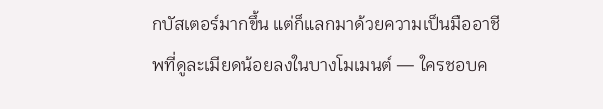กบัสเตอร์มากขึ้น แต่ก็แลกมาด้วยความเป็นมืออาชีพที่ดูละเมียดน้อยลงในบางโมเมนต์ — ใครชอบค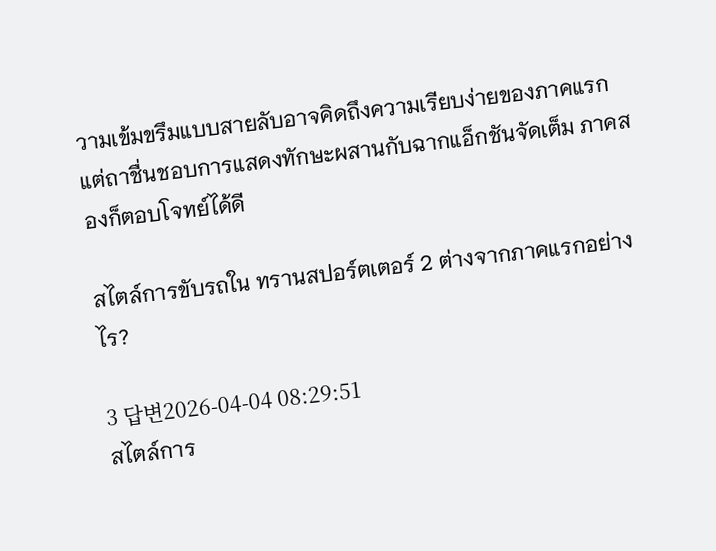วามเข้มขรึมแบบสายลับอาจคิดถึงความเรียบง่ายของภาคแรก แต่ถาชื่นชอบการแสดงทักษะผสานกับฉากแอ็กชันจัดเต็ม ภาคสองก็ตอบโจทย์ได้ดี

สไตล์การขับรถใน ทรานสปอร์ตเตอร์ 2 ต่างจากภาคแรกอย่างไร?

3 답변2026-04-04 08:29:51
สไตล์การ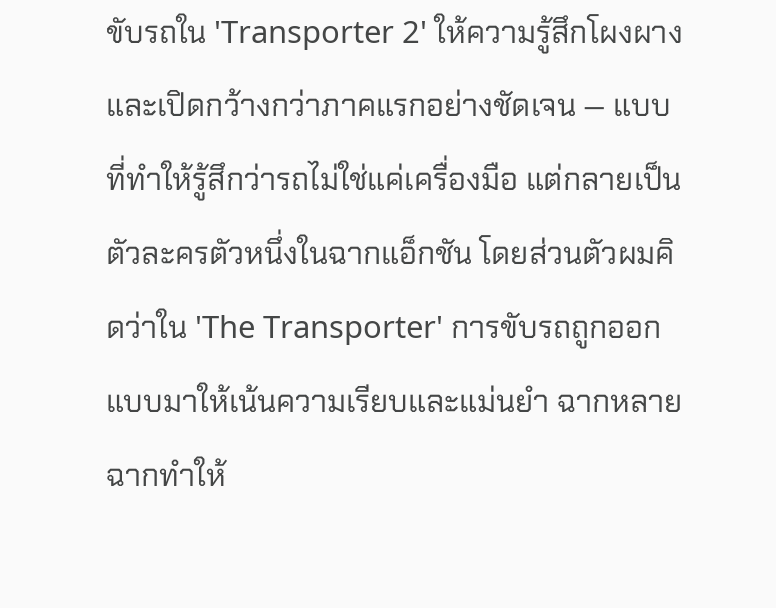ขับรถใน 'Transporter 2' ให้ความรู้สึกโผงผางและเปิดกว้างกว่าภาคแรกอย่างชัดเจน — แบบที่ทำให้รู้สึกว่ารถไม่ใช่แค่เครื่องมือ แต่กลายเป็นตัวละครตัวหนึ่งในฉากแอ็กชัน โดยส่วนตัวผมคิดว่าใน 'The Transporter' การขับรถถูกออกแบบมาให้เน้นความเรียบและแม่นยำ ฉากหลายฉากทำให้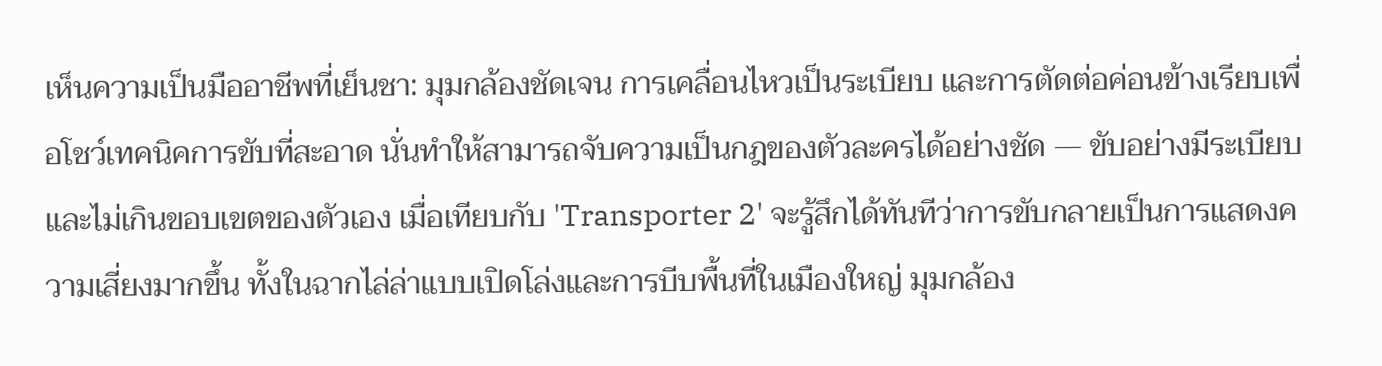เห็นความเป็นมืออาชีพที่เย็นชา: มุมกล้องชัดเจน การเคลื่อนไหวเป็นระเบียบ และการตัดต่อค่อนข้างเรียบเพื่อโชว์เทคนิคการขับที่สะอาด นั่นทำให้สามารถจับความเป็นกฎของตัวละครได้อย่างชัด — ขับอย่างมีระเบียบและไม่เกินขอบเขตของตัวเอง เมื่อเทียบกับ 'Transporter 2' จะรู้สึกได้ทันทีว่าการขับกลายเป็นการแสดงความเสี่ยงมากขึ้น ทั้งในฉากไล่ล่าแบบเปิดโล่งและการบีบพื้นที่ในเมืองใหญ่ มุมกล้อง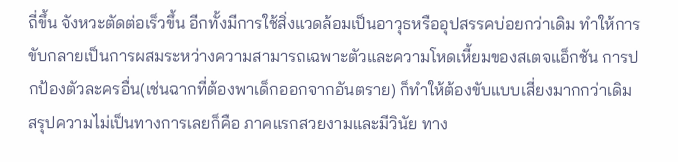ถี่ขึ้น จังหวะตัดต่อเร็วขึ้น อีกทั้งมีการใช้สิ่งแวดล้อมเป็นอาวุธหรืออุปสรรคบ่อยกว่าเดิม ทำให้การขับกลายเป็นการผสมระหว่างความสามารถเฉพาะตัวและความโหดเหี้ยมของสเตจแอ็กชัน การปกป้องตัวละครอื่น(เช่นฉากที่ต้องพาเด็กออกจากอันตราย) ก็ทำให้ต้องขับแบบเสี่ยงมากกว่าเดิม สรุปความไม่เป็นทางการเลยก็คือ ภาคแรกสวยงามและมีวินัย ทาง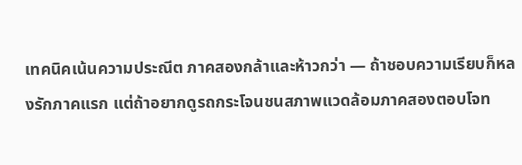เทคนิคเน้นความประณีต ภาคสองกล้าและห้าวกว่า — ถ้าชอบความเรียบก็หลงรักภาคแรก แต่ถ้าอยากดูรถกระโจนชนสภาพแวดล้อมภาคสองตอบโจท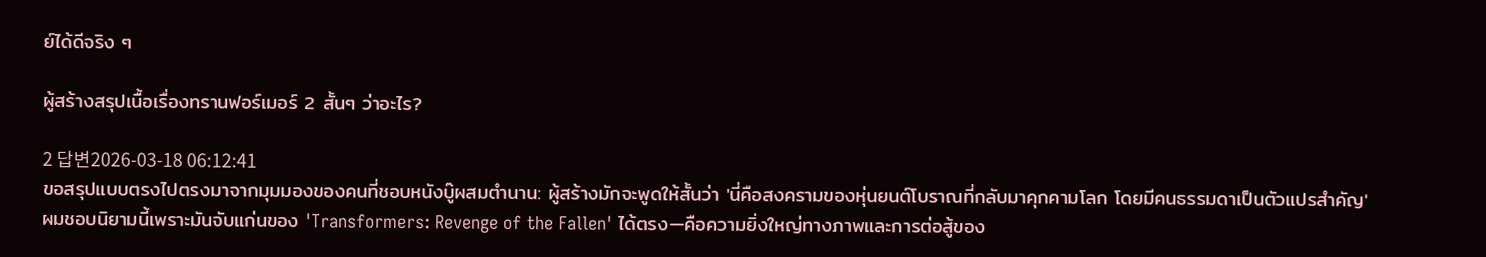ย์ได้ดีจริง ๆ

ผู้สร้างสรุปเนื้อเรื่องทรานฟอร์เมอร์ 2 สั้นๆ ว่าอะไร?

2 답변2026-03-18 06:12:41
ขอสรุปแบบตรงไปตรงมาจากมุมมองของคนที่ชอบหนังบู๊ผสมตำนาน: ผู้สร้างมักจะพูดให้สั้นว่า 'นี่คือสงครามของหุ่นยนต์โบราณที่กลับมาคุกคามโลก โดยมีคนธรรมดาเป็นตัวแปรสำคัญ' ผมชอบนิยามนี้เพราะมันจับแก่นของ 'Transformers: Revenge of the Fallen' ได้ตรง—คือความยิ่งใหญ่ทางภาพและการต่อสู้ของ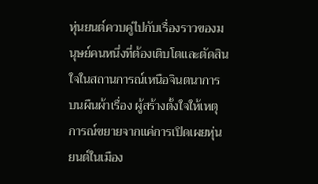หุ่นยนต์ควบคู่ไปกับเรื่องราวของมนุษย์คนหนึ่งที่ต้องเติบโตและตัดสินใจในสถานการณ์เหนือจินตนาการ บนผืนผ้าเรื่อง ผู้สร้างตั้งใจให้เหตุการณ์ขยายจากแค่การเปิดเผยหุ่นยนต์ในเมือง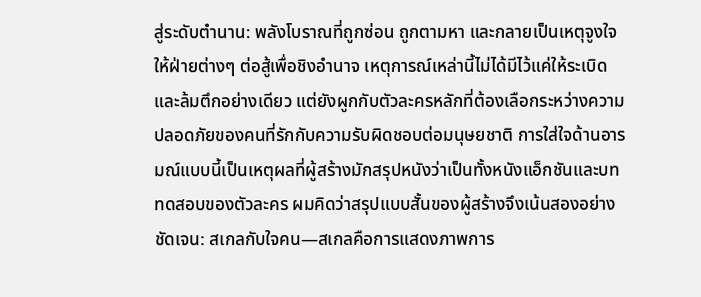สู่ระดับตำนาน: พลังโบราณที่ถูกซ่อน ถูกตามหา และกลายเป็นเหตุจูงใจให้ฝ่ายต่างๆ ต่อสู้เพื่อชิงอำนาจ เหตุการณ์เหล่านี้ไม่ได้มีไว้แค่ให้ระเบิดและล้มตึกอย่างเดียว แต่ยังผูกกับตัวละครหลักที่ต้องเลือกระหว่างความปลอดภัยของคนที่รักกับความรับผิดชอบต่อมนุษยชาติ การใส่ใจด้านอารมณ์แบบนี้เป็นเหตุผลที่ผู้สร้างมักสรุปหนังว่าเป็นทั้งหนังแอ็กชันและบททดสอบของตัวละคร ผมคิดว่าสรุปแบบสั้นของผู้สร้างจึงเน้นสองอย่างชัดเจน: สเกลกับใจคน—สเกลคือการแสดงภาพการ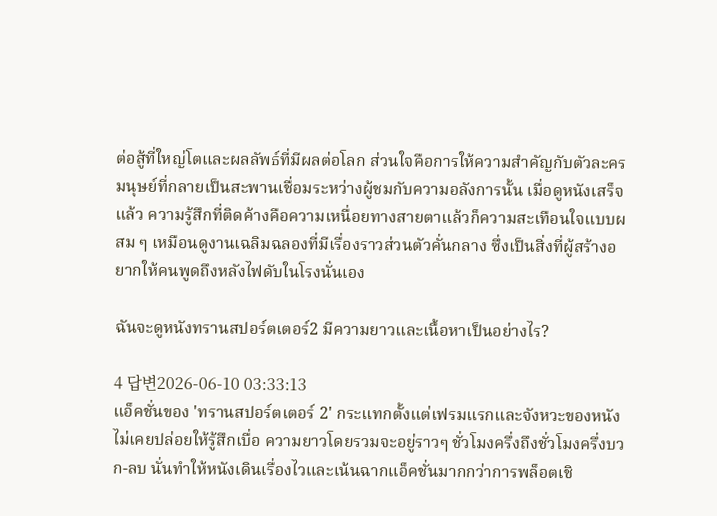ต่อสู้ที่ใหญ่โตและผลลัพธ์ที่มีผลต่อโลก ส่วนใจคือการให้ความสำคัญกับตัวละครมนุษย์ที่กลายเป็นสะพานเชื่อมระหว่างผู้ชมกับความอลังการนั้น เมื่อดูหนังเสร็จแล้ว ความรู้สึกที่ติดค้างคือความเหนื่อยทางสายตาแล้วก็ความสะเทือนใจแบบผสม ๆ เหมือนดูงานเฉลิมฉลองที่มีเรื่องราวส่วนตัวคั่นกลาง ซึ่งเป็นสิ่งที่ผู้สร้างอยากให้คนพูดถึงหลังไฟดับในโรงนั่นเอง

ฉันจะดูหนังทรานสปอร์ตเตอร์2 มีความยาวและเนื้อหาเป็นอย่างไร?

4 답변2026-06-10 03:33:13
แอ็คชั่นของ 'ทรานสปอร์ตเตอร์ 2' กระแทกตั้งแต่เฟรมแรกและจังหวะของหนังไม่เคยปล่อยให้รู้สึกเบื่อ ความยาวโดยรวมจะอยู่ราวๆ ชั่วโมงครึ่งถึงชั่วโมงครึ่งบวก-ลบ นั่นทำให้หนังเดินเรื่องไวและเน้นฉากแอ็คชั่นมากกว่าการพล็อตเชิ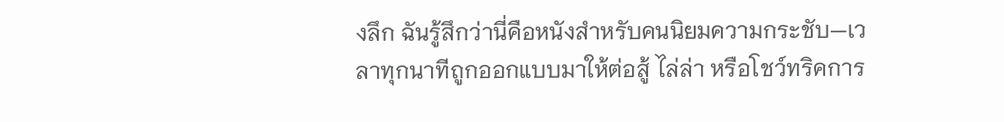งลึก ฉันรู้สึกว่านี่คือหนังสำหรับคนนิยมความกระชับ—เวลาทุกนาทีถูกออกแบบมาให้ต่อสู้ ไล่ล่า หรือโชว์ทริคการ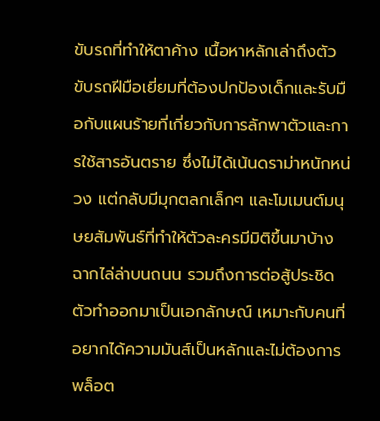ขับรถที่ทำให้ตาค้าง เนื้อหาหลักเล่าถึงตัวขับรถฝีมือเยี่ยมที่ต้องปกป้องเด็กและรับมือกับแผนร้ายที่เกี่ยวกับการลักพาตัวและการใช้สารอันตราย ซึ่งไม่ได้เน้นดราม่าหนักหน่วง แต่กลับมีมุกตลกเล็กๆ และโมเมนต์มนุษยสัมพันธ์ที่ทำให้ตัวละครมีมิติขึ้นมาบ้าง ฉากไล่ล่าบนถนน รวมถึงการต่อสู้ประชิดตัวทำออกมาเป็นเอกลักษณ์ เหมาะกับคนที่อยากได้ความมันส์เป็นหลักและไม่ต้องการพล็อต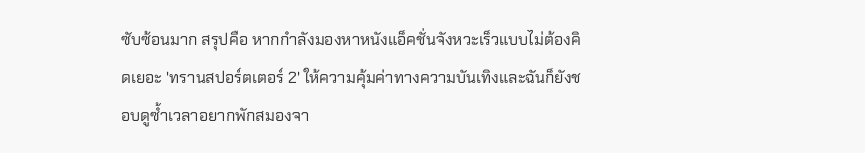ซับซ้อนมาก สรุปคือ หากกำลังมองหาหนังแอ็คชั่นจังหวะเร็วแบบไม่ต้องคิดเยอะ 'ทรานสปอร์ตเตอร์ 2' ให้ความคุ้มค่าทางความบันเทิงและฉันก็ยังชอบดูซ้ำเวลาอยากพักสมองจา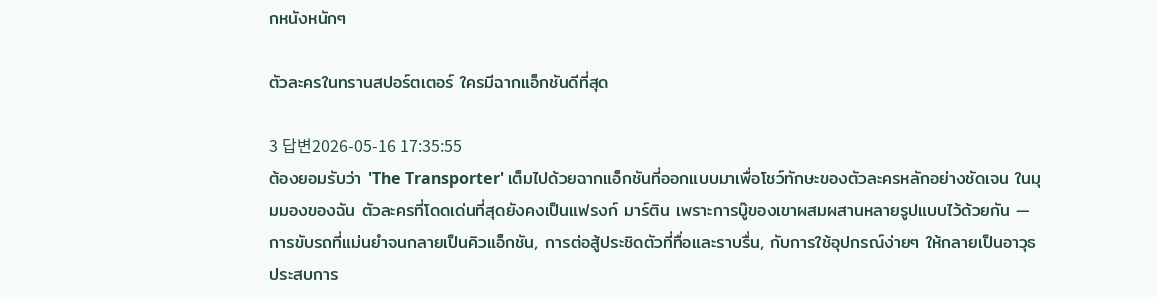กหนังหนักๆ

ตัวละครในทรานสปอร์ตเตอร์ ใครมีฉากแอ็กชันดีที่สุด

3 답변2026-05-16 17:35:55
ต้องยอมรับว่า 'The Transporter' เต็มไปด้วยฉากแอ็กชันที่ออกแบบมาเพื่อโชว์ทักษะของตัวละครหลักอย่างชัดเจน ในมุมมองของฉัน ตัวละครที่โดดเด่นที่สุดยังคงเป็นแฟรงก์ มาร์ติน เพราะการบู๊ของเขาผสมผสานหลายรูปแบบไว้ด้วยกัน — การขับรถที่แม่นยำจนกลายเป็นคิวแอ็กชัน, การต่อสู้ประชิดตัวที่ทื่อและราบรื่น, กับการใช้อุปกรณ์ง่ายๆ ให้กลายเป็นอาวุธ ประสบการ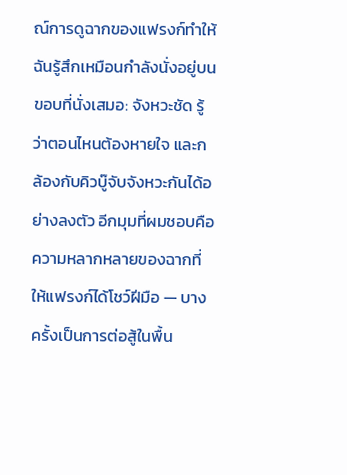ณ์การดูฉากของแฟรงก์ทำให้ฉันรู้สึกเหมือนกำลังนั่งอยู่บนขอบที่นั่งเสมอ: จังหวะชัด รู้ว่าตอนไหนต้องหายใจ และกล้องกับคิวบู๊จับจังหวะกันได้อย่างลงตัว อีกมุมที่ผมชอบคือความหลากหลายของฉากที่ให้แฟรงก์ได้โชว์ฝีมือ — บางครั้งเป็นการต่อสู้ในพื้น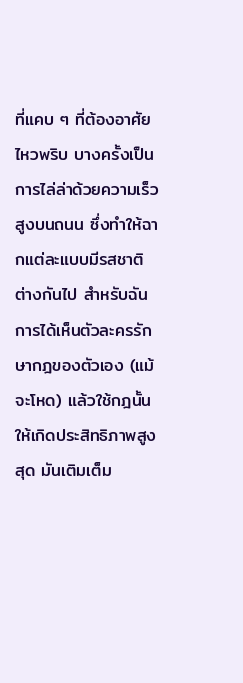ที่แคบ ๆ ที่ต้องอาศัยไหวพริบ บางครั้งเป็นการไล่ล่าด้วยความเร็วสูงบนถนน ซึ่งทำให้ฉากแต่ละแบบมีรสชาติต่างกันไป สำหรับฉัน การได้เห็นตัวละครรักษากฎของตัวเอง (แม้จะโหด) แล้วใช้กฎนั้นให้เกิดประสิทธิภาพสูงสุด มันเติมเต็ม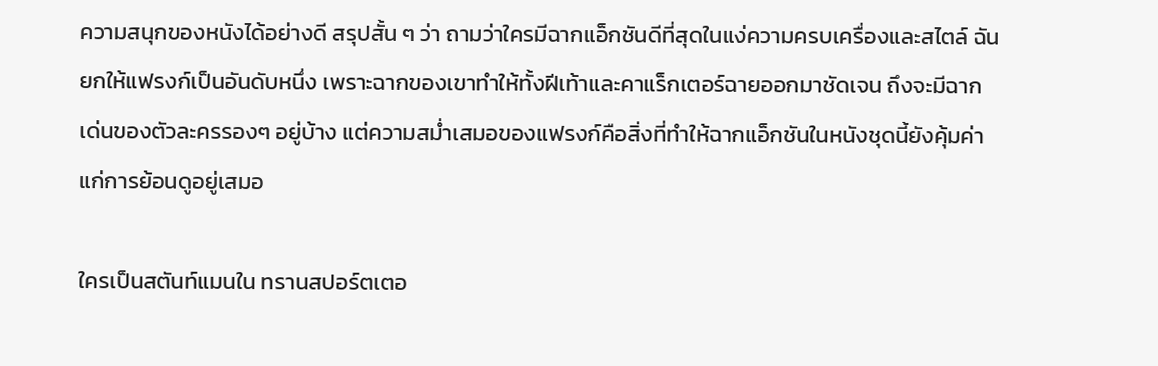ความสนุกของหนังได้อย่างดี สรุปสั้น ๆ ว่า ถามว่าใครมีฉากแอ็กชันดีที่สุดในแง่ความครบเครื่องและสไตล์ ฉันยกให้แฟรงก์เป็นอันดับหนึ่ง เพราะฉากของเขาทำให้ทั้งฝีเท้าและคาแร็กเตอร์ฉายออกมาชัดเจน ถึงจะมีฉากเด่นของตัวละครรองๆ อยู่บ้าง แต่ความสม่ำเสมอของแฟรงก์คือสิ่งที่ทำให้ฉากแอ็กชันในหนังชุดนี้ยังคุ้มค่าแก่การย้อนดูอยู่เสมอ

ใครเป็นสตันท์แมนใน ทรานสปอร์ตเตอ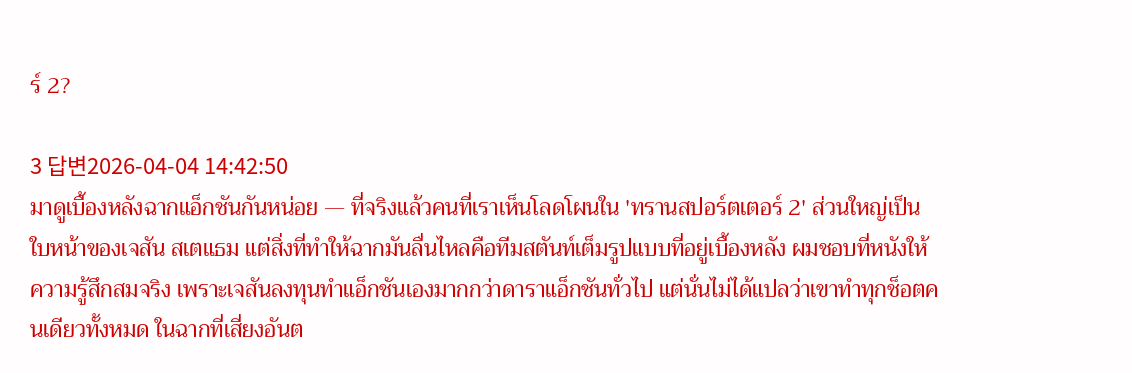ร์ 2?

3 답변2026-04-04 14:42:50
มาดูเบื้องหลังฉากแอ็กชันกันหน่อย — ที่จริงแล้วคนที่เราเห็นโลดโผนใน 'ทรานสปอร์ตเตอร์ 2' ส่วนใหญ่เป็นใบหน้าของเจสัน สเตแธม แต่สิ่งที่ทำให้ฉากมันลื่นไหลคือทีมสตันท์เต็มรูปแบบที่อยู่เบื้องหลัง ผมชอบที่หนังให้ความรู้สึกสมจริง เพราะเจสันลงทุนทำแอ็กชันเองมากกว่าดาราแอ็กชันทั่วไป แต่นั่นไม่ได้แปลว่าเขาทำทุกช็อตคนเดียวทั้งหมด ในฉากที่เสี่ยงอันต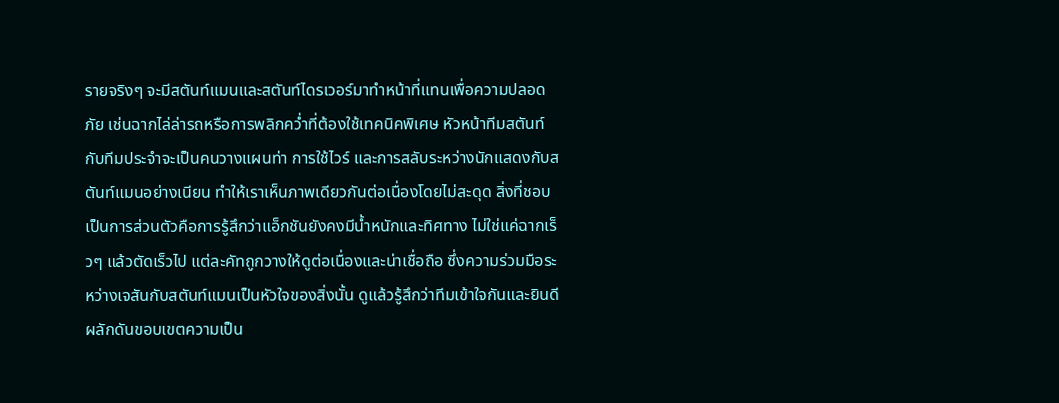รายจริงๆ จะมีสตันท์แมนและสตันท์ไดรเวอร์มาทำหน้าที่แทนเพื่อความปลอดภัย เช่นฉากไล่ล่ารถหรือการพลิกคว่ำที่ต้องใช้เทคนิคพิเศษ หัวหน้าทีมสตันท์กับทีมประจำจะเป็นคนวางแผนท่า การใช้ไวร์ และการสลับระหว่างนักแสดงกับสตันท์แมนอย่างเนียน ทำให้เราเห็นภาพเดียวกันต่อเนื่องโดยไม่สะดุด สิ่งที่ชอบเป็นการส่วนตัวคือการรู้สึกว่าแอ็กชันยังคงมีน้ำหนักและทิศทาง ไม่ใช่แค่ฉากเร็วๆ แล้วตัดเร็วไป แต่ละคัทถูกวางให้ดูต่อเนื่องและน่าเชื่อถือ ซึ่งความร่วมมือระหว่างเจสันกับสตันท์แมนเป็นหัวใจของสิ่งนั้น ดูแล้วรู้สึกว่าทีมเข้าใจกันและยินดีผลักดันขอบเขตความเป็น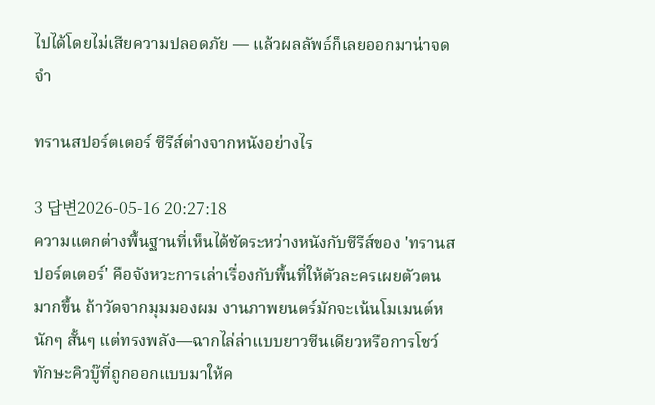ไปได้โดยไม่เสียความปลอดภัย — แล้วผลลัพธ์ก็เลยออกมาน่าจดจำ

ทรานสปอร์ตเตอร์ ซีรีส์ต่างจากหนังอย่างไร

3 답변2026-05-16 20:27:18
ความแตกต่างพื้นฐานที่เห็นได้ชัดระหว่างหนังกับซีรีส์ของ 'ทรานสปอร์ตเตอร์' คือจังหวะการเล่าเรื่องกับพื้นที่ให้ตัวละครเผยตัวตนมากขึ้น ถ้าวัดจากมุมมองผม งานภาพยนตร์มักจะเน้นโมเมนต์หนักๆ สั้นๆ แต่ทรงพลัง—ฉากไล่ล่าแบบยาวซีนเดียวหรือการโชว์ทักษะคิวบู๊ที่ถูกออกแบบมาให้ค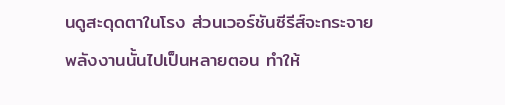นดูสะดุดตาในโรง ส่วนเวอร์ชันซีรีส์จะกระจายพลังงานนั้นไปเป็นหลายตอน ทำให้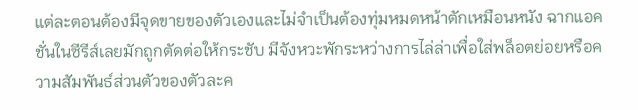แต่ละตอนต้องมีจุดขายของตัวเองและไม่จำเป็นต้องทุ่มหมดหน้าตักเหมือนหนัง ฉากแอคชั่นในซีรีส์เลยมักถูกตัดต่อให้กระชับ มีจังหวะพักระหว่างการไล่ล่าเพื่อใส่พล็อตย่อยหรือความสัมพันธ์ส่วนตัวของตัวละค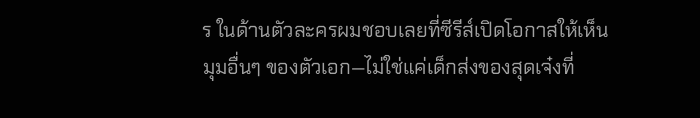ร ในด้านตัวละครผมชอบเลยที่ซีรีส์เปิดโอกาสให้เห็นมุมอื่นๆ ของตัวเอก—ไม่ใช่แค่เด็กส่งของสุดเจ๋งที่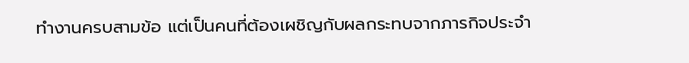ทำงานครบสามข้อ แต่เป็นคนที่ต้องเผชิญกับผลกระทบจากภารกิจประจำ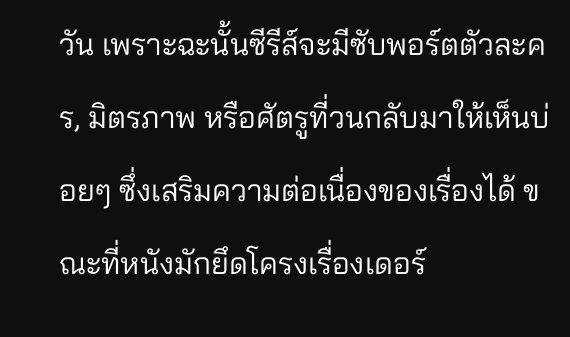วัน เพราะฉะนั้นซีรีส์จะมีซับพอร์ตตัวละคร, มิตรภาพ หรือศัตรูที่วนกลับมาให้เห็นบ่อยๆ ซึ่งเสริมความต่อเนื่องของเรื่องได้ ขณะที่หนังมักยึดโครงเรื่องเดอร์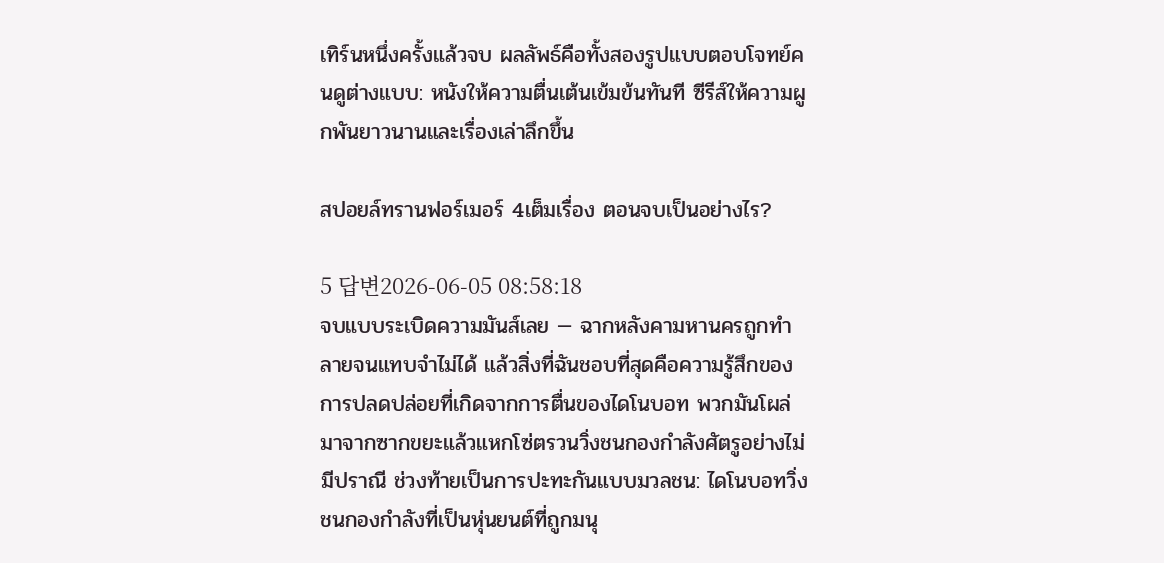เทิร์นหนึ่งครั้งแล้วจบ ผลลัพธ์คือทั้งสองรูปแบบตอบโจทย์คนดูต่างแบบ: หนังให้ความตื่นเต้นเข้มข้นทันที ซีรีส์ให้ความผูกพันยาวนานและเรื่องเล่าลึกขึ้น

สปอยล์ทรานฟอร์เมอร์ 4เต็มเรื่อง ตอนจบเป็นอย่างไร?

5 답변2026-06-05 08:58:18
จบแบบระเบิดความมันส์เลย — ฉากหลังคามหานครถูกทำลายจนแทบจำไม่ได้ แล้วสิ่งที่ฉันชอบที่สุดคือความรู้สึกของการปลดปล่อยที่เกิดจากการตื่นของไดโนบอท พวกมันโผล่มาจากซากขยะแล้วแหกโซ่ตรวนวิ่งชนกองกำลังศัตรูอย่างไม่มีปราณี ช่วงท้ายเป็นการปะทะกันแบบมวลชน: ไดโนบอทวิ่งชนกองกำลังที่เป็นหุ่นยนต์ที่ถูกมนุ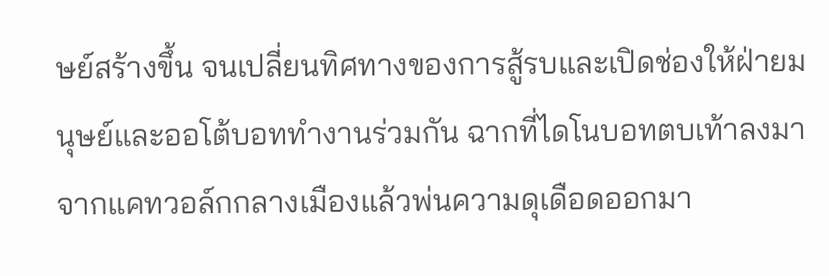ษย์สร้างขึ้น จนเปลี่ยนทิศทางของการสู้รบและเปิดช่องให้ฝ่ายมนุษย์และออโต้บอททำงานร่วมกัน ฉากที่ไดโนบอทตบเท้าลงมาจากแคทวอล์กกลางเมืองแล้วพ่นความดุเดือดออกมา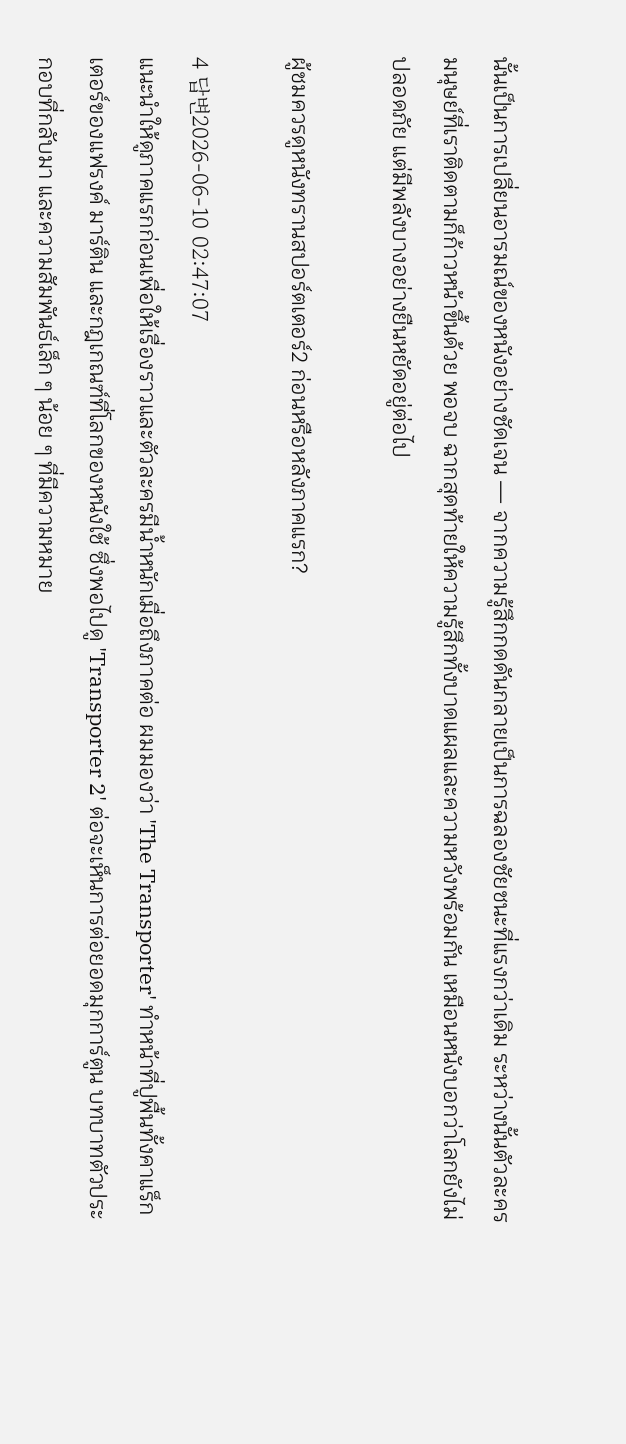นั้นเป็นการเปลี่ยนอารมณ์ของหนังอย่างชัดเจน — จากความรู้สึกกดดันกลายเป็นการฉลองชัยชนะที่แรงกว่าเดิม ระหว่างนั้นตัวละครมนุษย์ที่เราติดตามก็ก้าวหน้าขึ้นด้วย พอจบ ฉากสุดท้ายให้ความรู้สึกทั้งบาดแผลและความหวังพร้อมกัน เหมือนหนังบอกว่าโลกยังไม่ปลอดภัย แต่มีพลังบางอย่างยืนหยัดอยู่ต่อไป

ผู้ชมควรดูหนังทรานสปอร์ตเตอร์2 ก่อนหรือหลังภาคแรก?

4 답변2026-06-10 02:47:07
แนะนำให้ดูภาคแรกก่อนเพื่อให้เรื่องราวและตัวละครมีน้ำหนักเมื่อถึงภาคต่อ ผมมองว่า 'The Transporter' ทำหน้าที่ปูพื้นทั้งคาแร็กเตอร์ของแฟรงค์ มาร์ติน และกฎเกณฑ์ที่โลกของหนังใช้ ซึ่งพอไปดู 'Transporter 2' ต่อจะเห็นการต่อยอดมุกการ์ตูน บทบาทตัวประกอบที่กลับมา และความสัมพันธ์เล็ก ๆ น้อย ๆ ที่มีความหมาย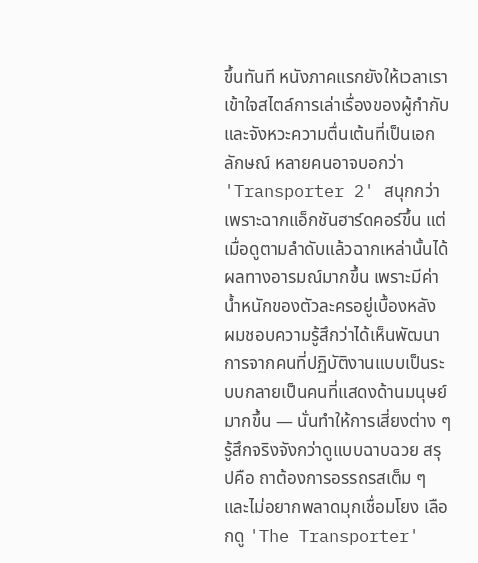ขึ้นทันที หนังภาคแรกยังให้เวลาเราเข้าใจสไตล์การเล่าเรื่องของผู้กำกับและจังหวะความตื่นเต้นที่เป็นเอกลักษณ์ หลายคนอาจบอกว่า 'Transporter 2' สนุกกว่าเพราะฉากแอ็กชันฮาร์ดคอร์ขึ้น แต่เมื่อดูตามลำดับแล้วฉากเหล่านั้นได้ผลทางอารมณ์มากขึ้น เพราะมีค่าน้ำหนักของตัวละครอยู่เบื้องหลัง ผมชอบความรู้สึกว่าได้เห็นพัฒนาการจากคนที่ปฏิบัติงานแบบเป็นระบบกลายเป็นคนที่แสดงด้านมนุษย์มากขึ้น — นั่นทำให้การเสี่ยงต่าง ๆ รู้สึกจริงจังกว่าดูแบบฉาบฉวย สรุปคือ ถาต้องการอรรถรสเต็ม ๆ และไม่อยากพลาดมุกเชื่อมโยง เลือกดู 'The Transporter'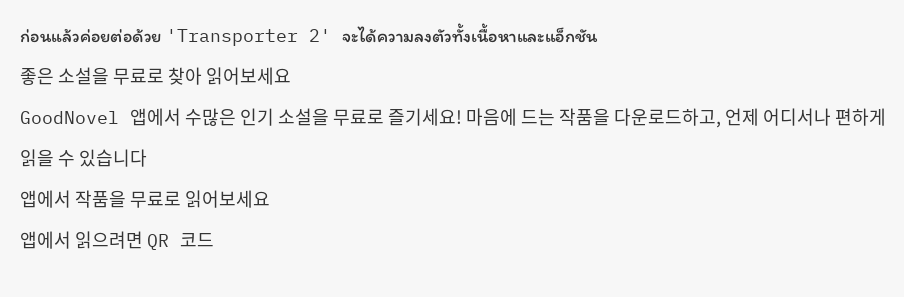ก่อนแล้วค่อยต่อด้วย 'Transporter 2' จะได้ความลงตัวทั้งเนื้อหาและแอ็กชัน
좋은 소설을 무료로 찾아 읽어보세요
GoodNovel 앱에서 수많은 인기 소설을 무료로 즐기세요! 마음에 드는 작품을 다운로드하고, 언제 어디서나 편하게 읽을 수 있습니다
앱에서 작품을 무료로 읽어보세요
앱에서 읽으려면 QR 코드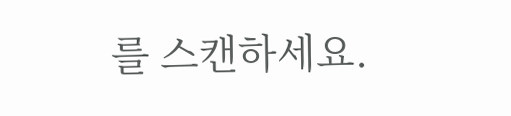를 스캔하세요.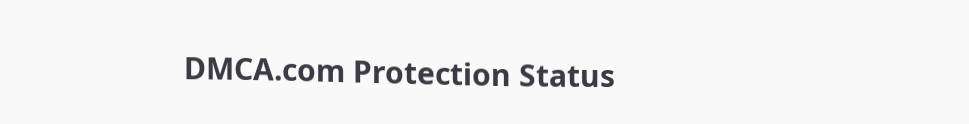DMCA.com Protection Status